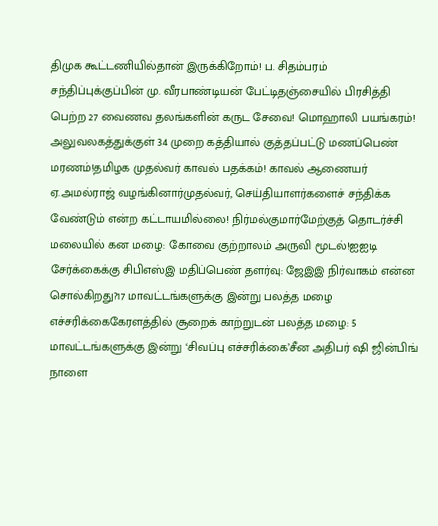திமுக கூட்டணியில்தான் இருக்கிறோம்! ப. சிதம்பரம் சந்திப்புக்குப்பின் மு. வீரபாண்டியன் பேட்டிதஞ்சையில் பிரசித்தி பெற்ற 27 வைணவ தலங்களின் கருட சேவை! மொஹாலி பயங்கரம்! அலுவலகத்துக்குள் 34 முறை கத்தியால் குத்தப்பட்டு மணப்பெண் மரணம்!தமிழக முதல்வர் காவல் பதக்கம்! காவல் ஆணையர் ஏ.அமல்ராஜ் வழங்கினார்முதல்வர், செய்தியாளர்களைச் சந்திக்க வேண்டும் என்ற கட்டாயமில்லை! நிர்மல்குமார்மேற்குத் தொடர்ச்சி மலையில் கன மழை: கோவை குற்றாலம் அருவி மூடல்!ஐஐடி சேர்க்கைக்கு சிபிஎஸ்இ மதிப்பெண் தளர்வு: ஜேஇஇ நிர்வாகம் என்ன சொல்கிறது?17 மாவட்டங்களுக்கு இன்று பலத்த மழை எச்சரிக்கைகேரளத்தில் சூறைக் காற்றுடன் பலத்த மழை: 5 மாவட்டங்களுக்கு இன்று ‘சிவப்பு எச்சரிக்கை’சீன அதிபர் ஷி ஜின்பிங் நாளை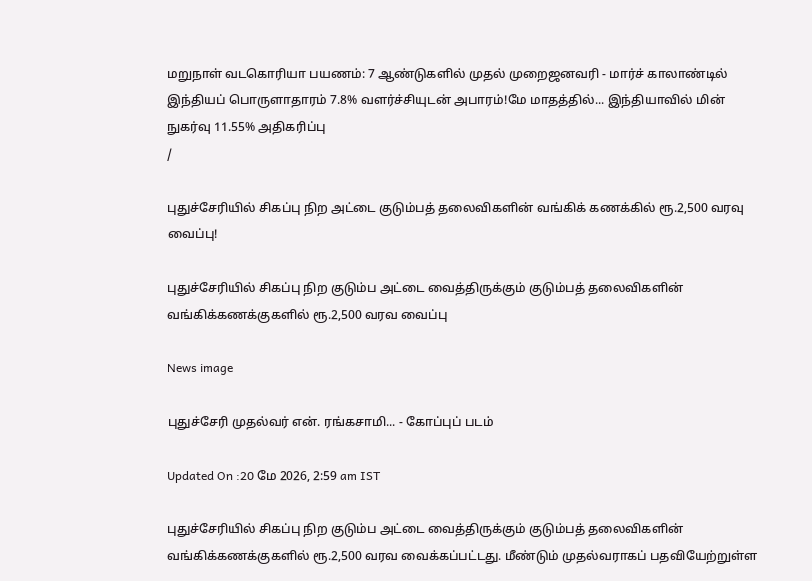மறுநாள் வடகொரியா பயணம்: 7 ஆண்டுகளில் முதல் முறைஜனவரி - மார்ச் காலாண்டில் இந்தியப் பொருளாதாரம் 7.8% வளர்ச்சியுடன் அபாரம்!மே மாதத்தில்... இந்தியாவில் மின் நுகர்வு 11.55% அதிகரிப்பு
/

புதுச்சேரியில் சிகப்பு நிற அட்டை குடும்பத் தலைவிகளின் வங்கிக் கணக்கில் ரூ.2,500 வரவு வைப்பு!

புதுச்சேரியில் சிகப்பு நிற குடும்ப அட்டை வைத்திருக்கும் குடும்பத் தலைவிகளின் வங்கிக்கணக்குகளில் ரூ.2,500 வரவ வைப்பு

News image

புதுச்சேரி முதல்வர் என். ரங்கசாமி... - கோப்புப் படம்

Updated On :20 மே 2026, 2:59 am IST

புதுச்சேரியில் சிகப்பு நிற குடும்ப அட்டை வைத்திருக்கும் குடும்பத் தலைவிகளின் வங்கிக்கணக்குகளில் ரூ.2,500 வரவ வைக்கப்பட்டது. மீண்டும் முதல்வராகப் பதவியேற்றுள்ள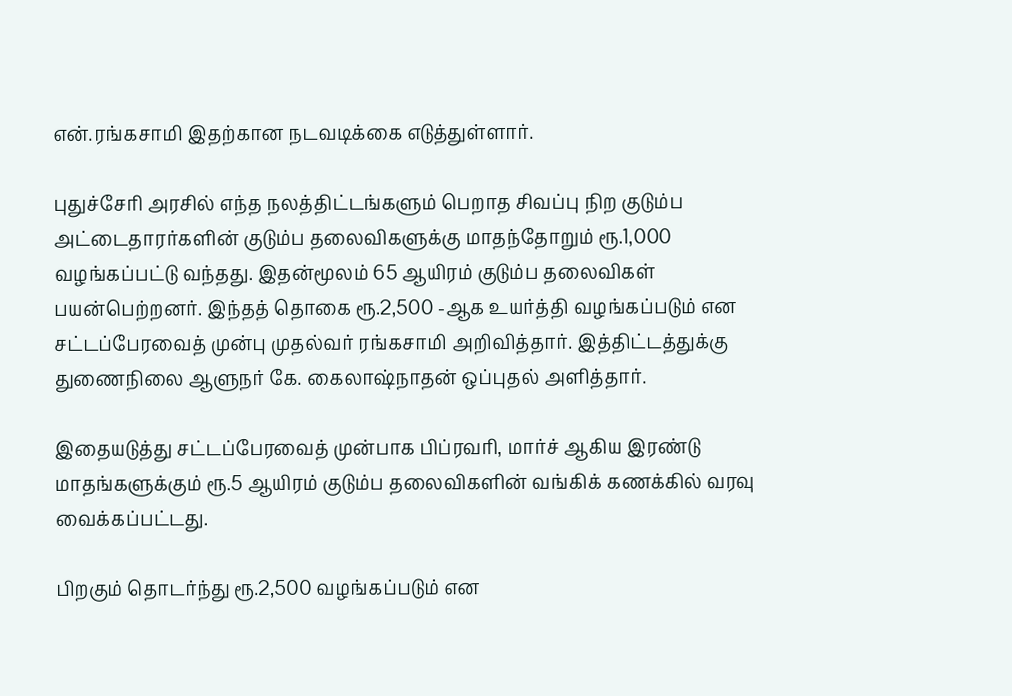என்.ரங்கசாமி இதற்கான நடவடிக்கை எடுத்துள்ளார்.

புதுச்சேரி அரசில் எந்த நலத்திட்டங்களும் பெறாத சிவப்பு நிற குடும்ப அட்டைதாரர்களின் குடும்ப தலைவிகளுக்கு மாதந்தோறும் ரூ.1,000 வழங்கப்பட்டு வந்தது. இதன்மூலம் 65 ஆயிரம் குடும்ப தலைவிகள் பயன்பெற்றனர். இந்தத் தொகை ரூ.2,500 -ஆக உயர்த்தி வழங்கப்படும் என சட்டப்பேரவைத் முன்பு முதல்வர் ரங்கசாமி அறிவித்தார். இத்திட்டத்துக்கு துணைநிலை ஆளுநர் கே. கைலாஷ்நாதன் ஒப்புதல் அளித்தார்.

இதையடுத்து சட்டப்பேரவைத் முன்பாக பிப்ரவரி, மார்ச் ஆகிய இரண்டு மாதங்களுக்கும் ரூ.5 ஆயிரம் குடும்ப தலைவிகளின் வங்கிக் கணக்கில் வரவு வைக்கப்பட்டது.

பிறகும் தொடர்ந்து ரூ.2,500 வழங்கப்படும் என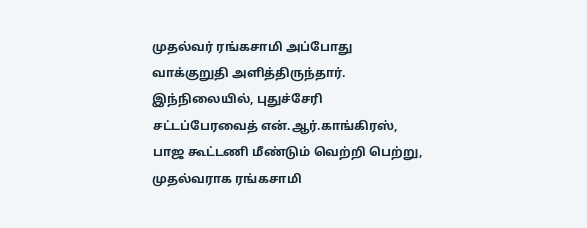முதல்வர் ரங்கசாமி அப்போது வாக்குறுதி அளித்திருந்தார். இந்நிலையில், புதுச்சேரி சட்டப்பேரவைத் என்.ஆர்.காங்கிரஸ், பாஜ கூட்டணி மீண்டும் வெற்றி பெற்று, முதல்வராக ரங்கசாமி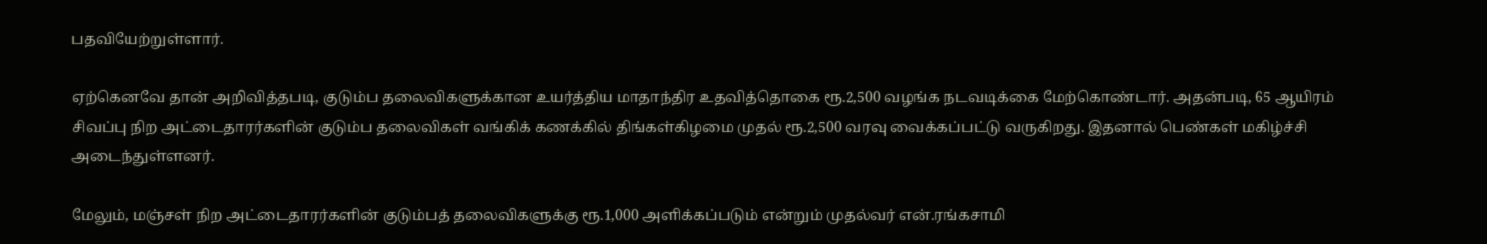பதவியேற்றுள்ளார்.

ஏற்கெனவே தான் அறிவித்தபடி, குடும்ப தலைவிகளுக்கான உயர்த்திய மாதாந்திர உதவித்தொகை ரூ.2,500 வழங்க நடவடிக்கை மேற்கொண்டார். அதன்படி, 65 ஆயிரம் சிவப்பு நிற அட்டைதாரர்களின் குடும்ப தலைவிகள் வங்கிக் கணக்கில் திங்கள்கிழமை முதல் ரூ.2,500 வரவு வைக்கப்பட்டு வருகிறது. இதனால் பெண்கள் மகிழ்ச்சி அடைந்துள்ளனர்.

மேலும், மஞ்சள் நிற அட்டைதாரர்களின் குடும்பத் தலைவிகளுக்கு ரூ.1,000 அளிக்கப்படும் என்றும் முதல்வர் என்.ரங்கசாமி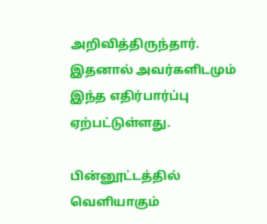அறிவித்திருந்தார். இதனால் அவர்களிடமும் இந்த எதிர்பார்ப்பு ஏற்பட்டுள்ளது.

பின்னூட்டத்தில் வெளியாகும்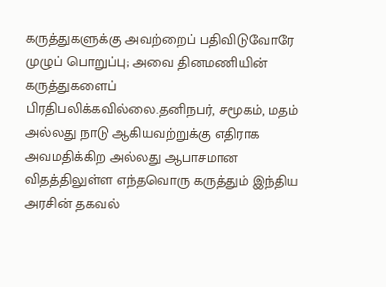கருத்துகளுக்கு அவற்றைப் பதிவிடுவோரே முழுப் பொறுப்பு; அவை தினமணியின் கருத்துகளைப் பிரதிபலிக்கவில்லை.தனிநபர், சமூகம், மதம் அல்லது நாடு ஆகியவற்றுக்கு எதிராக அவமதிக்கிற அல்லது ஆபாசமான விதத்திலுள்ள எந்தவொரு கருத்தும் இந்திய அரசின் தகவல்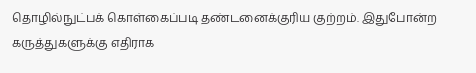தொழில்நுட்பக் கொள்கைப்படி தண்டனைக்குரிய குற்றம். இதுபோன்ற கருத்துகளுக்கு எதிராக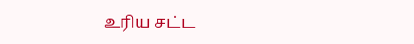உரிய சட்ட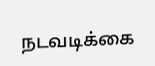நடவடிக்கை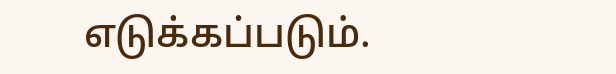எடுக்கப்படும்.